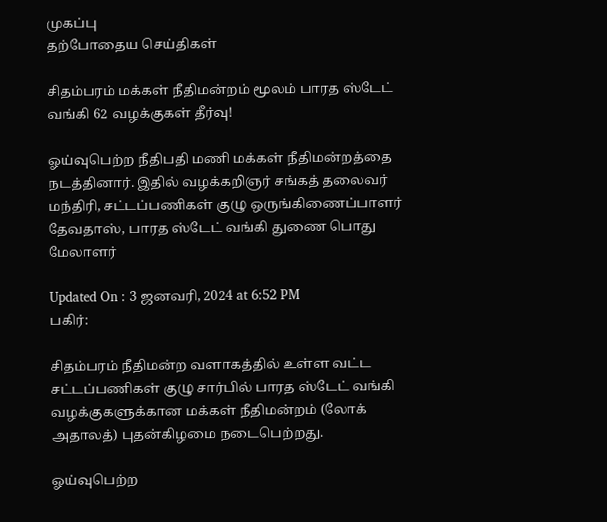முகப்பு
தற்போதைய செய்திகள்

சிதம்பரம் மக்கள் நீதிமன்றம் மூலம் பாரத ஸ்டேட் வங்கி 62 வழக்குகள் தீர்வு!

ஓய்வுபெற்ற நீதிபதி மணி மக்கள் நீதிமன்றத்தை நடத்தினார். இதில் வழக்கறிஞர் சங்கத் தலைவர் மந்திரி, சட்டப்பணிகள் குழு ஒருங்கிணைப்பாளர் தேவதாஸ், பாரத ஸ்டேட் வங்கி துணை பொது மேலாளர்

Updated On : 3 ஜனவரி, 2024 at 6:52 PM
பகிர்:

சிதம்பரம் நீதிமன்ற வளாகத்தில் உள்ள வட்ட சட்டப்பணிகள் குழு சார்பில் பாரத ஸ்டேட் வங்கி வழக்குகளுக்கான மக்கள் நீதிமன்றம் (லோக் அதாலத்) புதன்கிழமை நடைபெற்றது.

ஓய்வுபெற்ற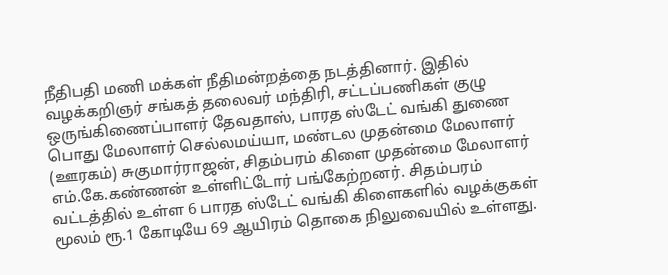நீதிபதி மணி மக்கள் நீதிமன்றத்தை நடத்தினார். இதில் வழக்கறிஞர் சங்கத் தலைவர் மந்திரி, சட்டப்பணிகள் குழு ஒருங்கிணைப்பாளர் தேவதாஸ், பாரத ஸ்டேட் வங்கி துணை பொது மேலாளர் செல்லமய்யா, மண்டல முதன்மை மேலாளர் (ஊரகம்) சுகுமார்ராஜன், சிதம்பரம் கிளை முதன்மை மேலாளர் எம்.கே.கண்ணன் உள்ளிட்டோர் பங்கேற்றனர். சிதம்பரம் வட்டத்தில் உள்ள 6 பாரத ஸ்டேட் வங்கி கிளைகளில் வழக்குகள் மூலம் ரூ.1 கோடியே 69 ஆயிரம் தொகை நிலுவையில் உள்ளது.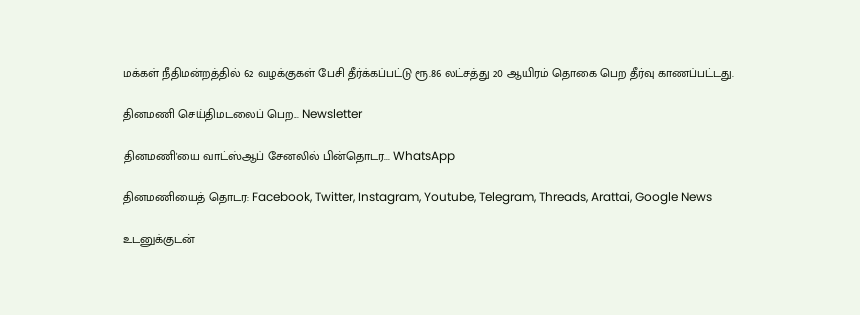மக்கள் நீதிமன்றத்தில் 62 வழக்குகள் பேசி தீர்க்கப்பட்டு ரூ.86 லட்சத்து 20 ஆயிரம் தொகை பெற தீர்வு காணப்பட்டது.

தினமணி செய்திமடலைப் பெற... Newsletter

தினமணி'யை வாட்ஸ்ஆப் சேனலில் பின்தொடர... WhatsApp

தினமணியைத் தொடர: Facebook, Twitter, Instagram, Youtube, Telegram, Threads, Arattai, Google News

உடனுக்குடன்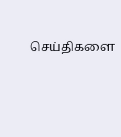செய்திகளை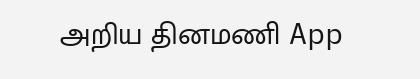அறிய தினமணி App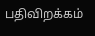பதிவிறக்கம்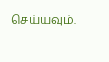செய்யவும்.